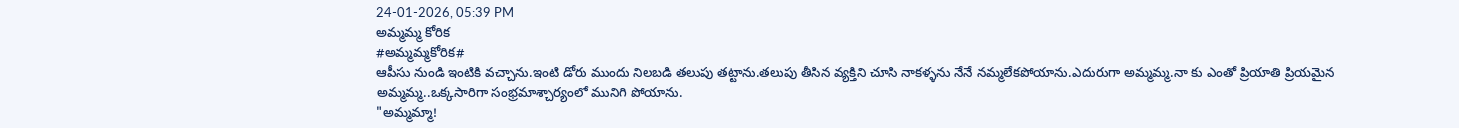24-01-2026, 05:39 PM
అమ్మమ్మ కోరిక
#అమ్మమ్మకోరిక#
ఆపీసు నుండి ఇంటికి వచ్చాను.ఇంటి డోరు ముందు నిలబడి తలుపు తట్టాను.తలుపు తీసిన వ్యక్తిని చూసి నాకళ్ళను నేనే నమ్మలేకపోయాను.ఎదురుగా అమ్మమ్మ.నా కు ఎంతో ప్రియాతి ప్రియమైన అమ్మమ్మ..ఒక్కసారిగా సంభ్రమాశ్చార్యంలో మునిగి పోయాను.
"అమ్మమ్మా!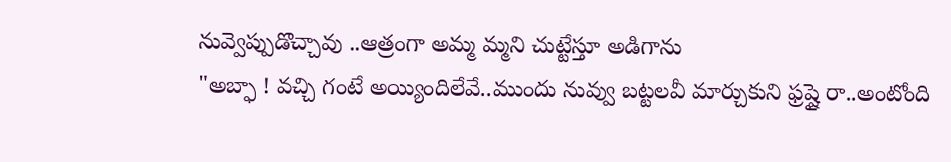నువ్వెప్పుడొచ్చావు ..ఆత్రంగా అమ్మ మ్మని చుట్టేస్తూ అడిగాను
"అబ్ఫా ! వచ్చి గంటే అయ్యిందిలేవే..ముందు నువ్వు బట్టలవీ మార్చుకుని ఫ్రష్షై రా..అంటోంది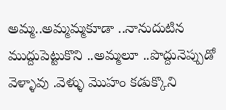అమ్మ..అమ్మమ్మకూడా ..నానుదుటిన ముద్దుపెట్టుకొని ..అమ్మలూ ..పొద్దునెప్పుడో వెళ్ళావు .వెళ్ళు మొహం కడుక్కొని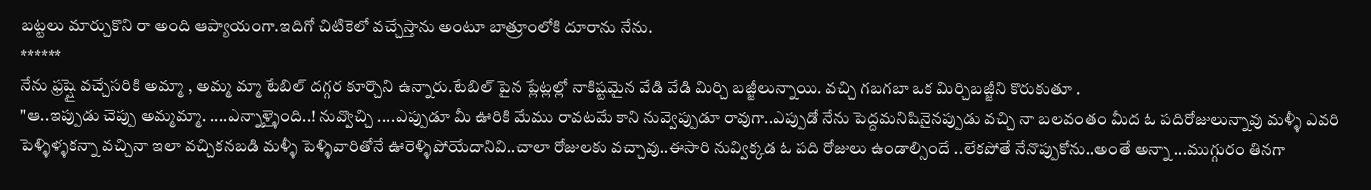బట్టలు మార్చుకొని రా అంది ఆప్యాయంగా.ఇదిగో చిటికెలో వచ్చేస్తాను అంటూ బాత్రూంలోకి దూరాను నేను.
******
నేను ఫ్రష్షై వచ్చేసరికి అమ్మా , అమ్మ మ్మా టేబిల్ దగ్గర కూర్చొని ఉన్నారు.టేబిల్ పైన ప్లేట్లల్లో నాకిష్టమైన వేడి వేడి మిర్చి బజ్జీలున్నాయి. వచ్చి గబగబా ఒక మిర్చిబజ్జీని కొరుకుతూ .
"ఆ..ఇప్పుడు చెప్పు అమ్మమ్మా. ....ఎన్నాళ్ళైంది..! నువ్వొచ్చి ....ఎప్పుడూ మీ ఊరికి మేము రావటమే కాని నువ్వెప్పుడూ రావుగా..ఎప్పుడో నేను పెద్దమనిషినైనప్పుడు వచ్చి నా బలవంతం మీద ఓ పదిరోజులున్నావు మళ్ళీ ఎవరి పెళ్ళిళ్ళకన్నా వచ్చినా ఇలా వచ్చికనబడి మళ్ళీ పెళ్ళివారితోనే ఊరెళ్ళిపోయేదానివి..చాలా రోజులకు వచ్చావు..ఈసారి నువ్విక్కడ ఓ పది రోజులు ఉండాల్సిందే ..లేకపోతే నేనొప్పుకోను..అంతే అన్నా ...ముగ్గురం తినగా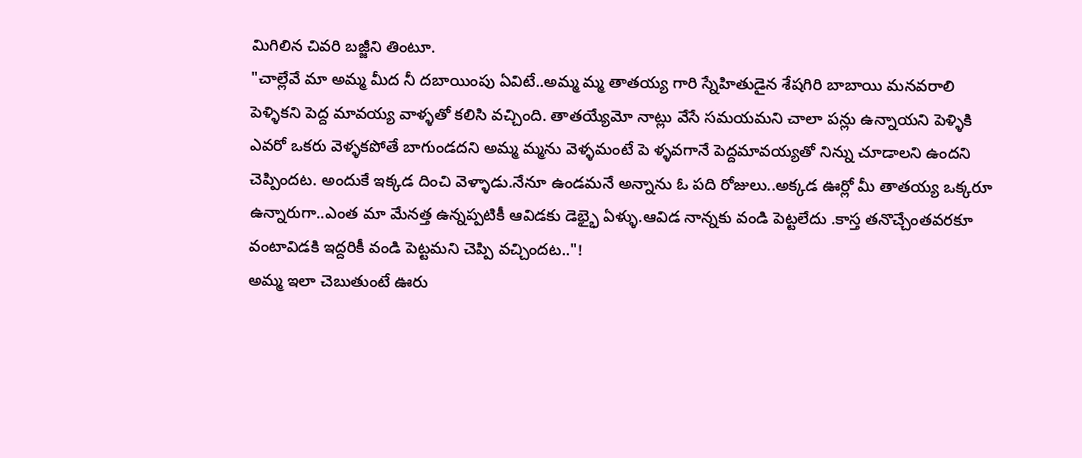మిగిలిన చివరి బజ్జీని తింటూ.
"చాల్లేవే మా అమ్మ మీద నీ దబాయింపు ఏవిటే..అమ్మ మ్మ తాతయ్య గారి స్నేహితుడైన శేషగిరి బాబాయి మనవరాలి పెళ్ళికని పెద్ద మావయ్య వాళ్ళతో కలిసి వచ్చింది. తాతయ్యేమో నాట్లు వేసే సమయమని చాలా పన్లు ఉన్నాయని పెళ్ళికి ఎవరో ఒకరు వెళ్ళకపోతే బాగుండదని అమ్మ మ్మను వెళ్ళమంటే పె ళ్ళవగానే పెద్దమావయ్యతో నిన్ను చూడాలని ఉందని చెప్పిందట. అందుకే ఇక్కడ దించి వెళ్ళాడు.నేనూ ఉండమనే అన్నాను ఓ పది రోజులు..అక్కడ ఊర్లో మీ తాతయ్య ఒక్కరూ ఉన్నారుగా..ఎంత మా మేనత్త ఉన్నప్పటికీ ఆవిడకు డెభ్భై ఏళ్ళు.ఆవిడ నాన్నకు వండి పెట్టలేదు .కాస్త తనొచ్చేంతవరకూ వంటావిడకి ఇద్దరికీ వండి పెట్టమని చెప్పి వచ్చిందట.."!
అమ్మ ఇలా చెబుతుంటే ఊరు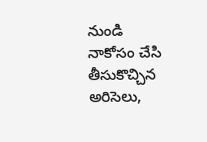నుండి నాకోసం చేసి తీసుకొచ్చిన అరిసెలు,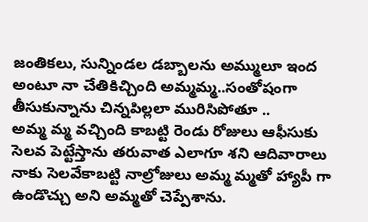జంతికలు, సున్నిండల డబ్బాలను అమ్ములూ ఇంద అంటూ నా చేతికిచ్చింది అమ్మమ్మ..సంతోషంగా తీసుకున్నాను చిన్నపిల్లలా మురిసిపోతూ ..
అమ్మ మ్మ వచ్చింది కాబట్టి రెండు రోజులు ఆఫీసుకు సెలవ పెట్టేస్తాను తరువాత ఎలాగూ శని ఆదివారాలు నాకు సెలవేకాబట్టి నాల్రోజులు అమ్మ మ్మతో హ్యాపీ గా ఉండొచ్చు అని అమ్మతో చెప్పేశాను.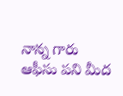నాన్న గారు ఆఫీసు పని మీద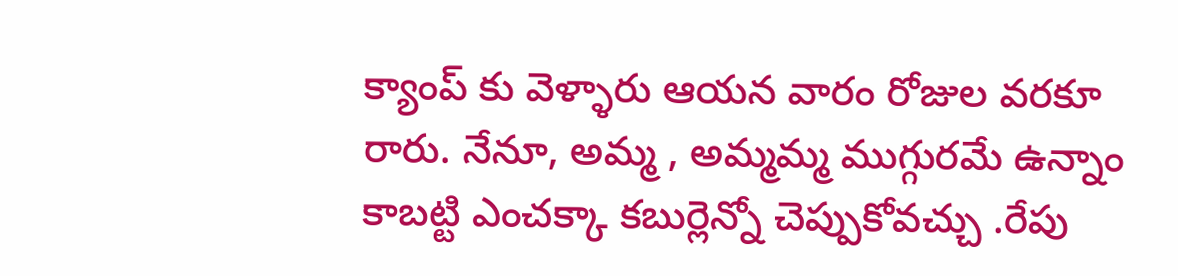క్యాంప్ కు వెళ్ళారు ఆయన వారం రోజుల వరకూ రారు. నేనూ, అమ్మ , అమ్మమ్మ ముగ్గురమే ఉన్నాం కాబట్టి ఎంచక్కా కబుర్లెన్నో చెప్పుకోవచ్చు .రేపు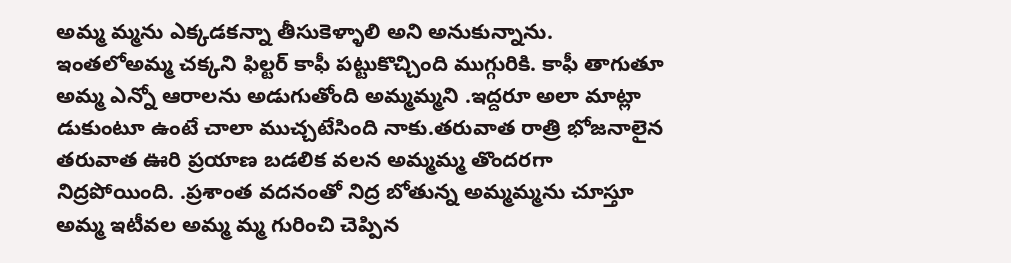అమ్మ మ్మను ఎక్కడకన్నా తీసుకెళ్ళాలి అని అనుకున్నాను. ఇంతలోఅమ్మ చక్కని ఫిల్టర్ కాఫీ పట్టుకొచ్చింది ముగ్గురికి. కాఫీ తాగుతూ అమ్మ ఎన్నో ఆరాలను అడుగుతోంది అమ్మమ్మని .ఇద్దరూ అలా మాట్లా డుకుంటూ ఉంటే చాలా ముచ్చటేసింది నాకు.తరువాత రాత్రి భోజనాలైన తరువాత ఊరి ప్రయాణ బడలిక వలన అమ్మమ్మ తొందరగా నిద్రపోయింది. .ప్రశాంత వదనంతో నిద్ర బోతున్న అమ్మమ్మను చూస్తూ అమ్మ ఇటీవల అమ్మ మ్మ గురించి చెప్పిన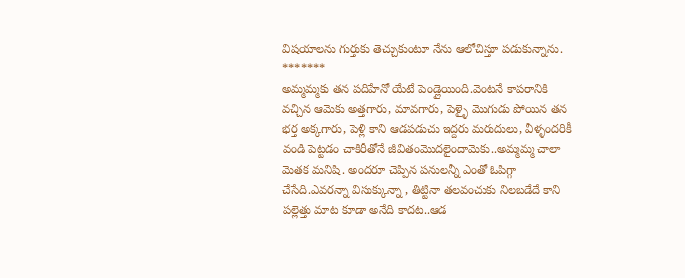విషయాలను గుర్తుకు తెచ్చుకుంటూ నేను ఆలోచిస్తూ పడుకున్నాను.
*******
అమ్మమ్మకు తన పదిహేనో యేటే పెండ్లైయింది.వెంటనే కాపరానికి వచ్చిన ఆమెకు అత్తగారు, మావగారు, పెళ్ళై మొగుడు పోయిన తన భర్త అక్కగారు, పెళ్లి కాని ఆడపడుచు ఇద్దరు మరుదులు, వీళ్ళందరికీ వండి పెట్టడం చాకిరీతోనే జీవితంమొదలైందామెకు..అమ్మమ్మ చాలా మెతక మనిషి. అందరూ చెప్పిన పనులన్నీ ఎంతో ఓపిగ్గా చేసేది.ఎవరన్నా విసుక్కున్నా , తిట్టినా తలవంచుకు నిలబడేదే కాని పల్లెత్తు మాట కూడా అనేది కాదట..ఆడ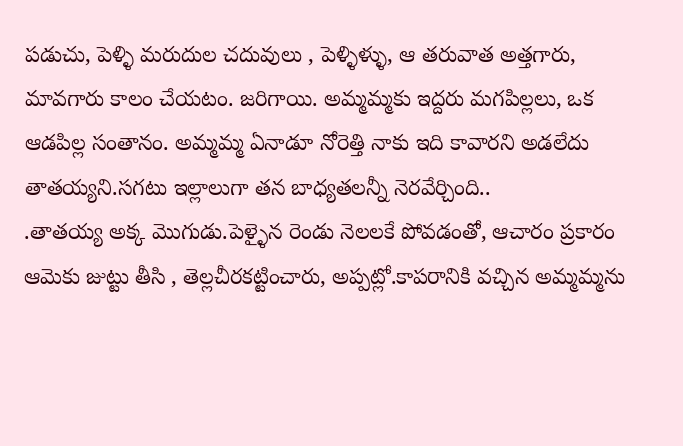పడుచు, పెళ్ళి మరుదుల చదువులు , పెళ్ళిళ్ళు, ఆ తరువాత అత్తగారు, మావగారు కాలం చేయటం. జరిగాయి. అమ్మమ్మకు ఇద్దరు మగపిల్లలు, ఒక ఆడపిల్ల సంతానం. అమ్మమ్మ ఏనాడూ నోరెత్తి నాకు ఇది కావారని అడలేదు తాతయ్యని.సగటు ఇల్లాలుగా తన బాధ్యతలన్నీ నెరవేర్చింది..
.తాతయ్య అక్క మొగుడు.పెళ్ళైన రెండు నెలలకే పోవడంతో, ఆచారం ప్రకారం ఆమెకు జుట్టు తీసి , తెల్లచీరకట్టించారు, అప్పట్లో.కాపరానికి వచ్చిన అమ్మమ్మను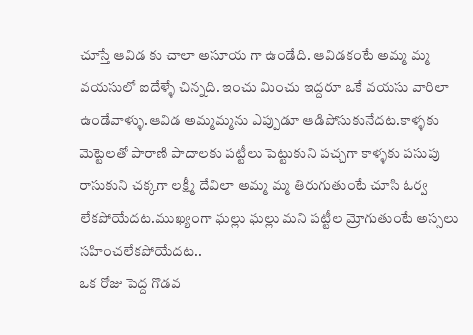చూస్తే ఆవిడ కు చాలా అసూయ గా ఉండేది. ఆవిడకంటే అమ్మ మ్మ వయసులో ఐదేళ్ళే చిన్నది. ఇంచు మించు ఇద్దరూ ఒకే వయసు వారిలా ఉండేవాళ్ళు.ఆవిడ అమ్మమ్మను ఎప్పుడూ ఆడిపోసుకునేదట.కాళ్ళకు మెట్టెలతో పారాణి పాదాలకు పట్టీలు పెట్టుకుని పచ్చగా కాళ్ళకు పసుపు రాసుకుని చక్కగా లక్ష్మీ దేవిలా అమ్మ మ్మ తిరుగుతుంటే చూసి ఓర్వ లేకపోయేదట.ముఖ్యంగా ఘల్లు ఘల్లు మని పట్టీల మ్రోగుతుంటే అస్సలు సహించలేకపోయేదట..
ఒక రోజు పెద్ద గొడవ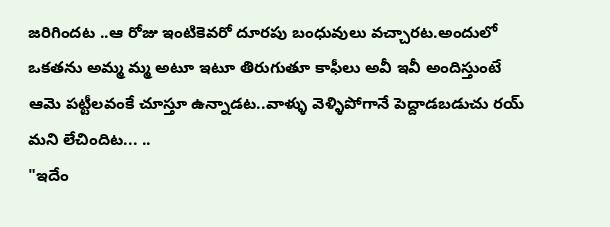జరిగిందట ..ఆ రోజు ఇంటికెవరో దూరపు బంధువులు వచ్చారట.అందులో ఒకతను అమ్మ మ్మ అటూ ఇటూ తిరుగుతూ కాఫీలు అవీ ఇవీ అందిస్తుంటే ఆమె పట్టీలవంకే చూస్తూ ఉన్నాడట..వాళ్ళు వెళ్ళిపోగానే పెద్దాడబడుచు రయ్ మని లేచిందిట... ..
"ఇదేం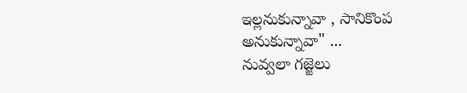ఇల్లనుకున్నావా , సానికొంప అనుకున్నావా" ...
నువ్వలా గజ్జెలు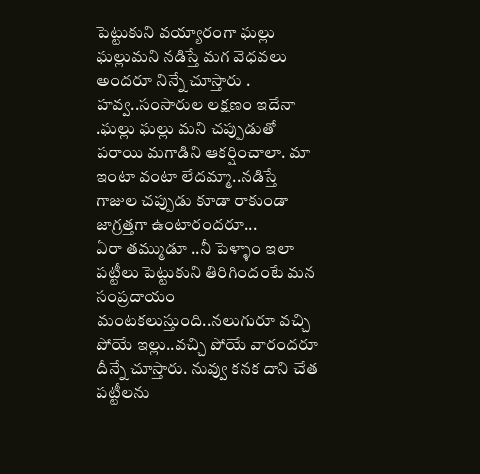పెట్టుకుని వయ్యారంగా ఘల్లు ఘల్లుమని నడిస్తే మగ వెధవలు అందరూ నిన్నే చూస్తారు .
హవ్వ..సంసారుల లక్షణం ఇదేనా .ఘల్లు ఘల్లు మని చప్పుడుతో పరాయి మగాడిని ఆకర్షించాలా. మా ఇంటా వంటా లేదమ్మా..నడిస్తే గాజుల చప్పుడు కూడా రాకుండా జాగ్రత్తగా ఉంటారందరూ...
ఏరా తమ్ముడూ ..నీ పెళ్ళాం ఇలా పట్టీలు పెట్టుకుని తిరిగిందంటే మన సంప్రదాయం మంటకలుస్తుంది..నలుగురూ వచ్చి పోయే ఇల్లు..వచ్చి పోయే వారందరూ దీన్నే చూస్తారు. నువ్వు కనక దాని చేత పట్టీలను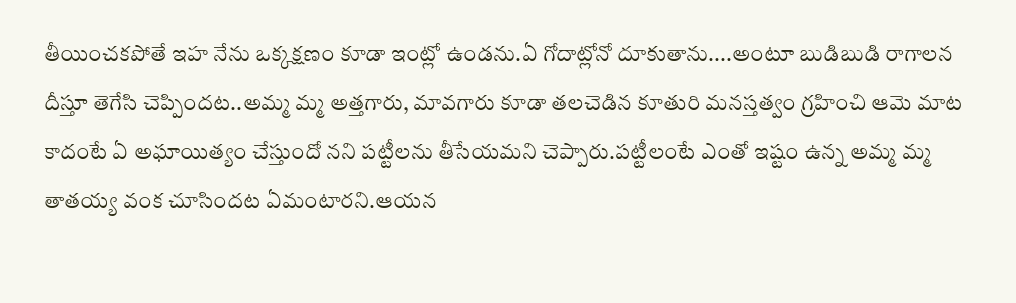తీయించకపోతే ఇహ నేను ఒక్కక్షణం కూడా ఇంట్లో ఉండను.ఏ గోదాట్లోనో దూకుతాను....అంటూ బుడిబుడి రాగాలన దీస్తూ తెగేసి చెప్పిందట..అమ్మ మ్మ అత్తగారు, మావగారు కూడా తలచెడిన కూతురి మనస్తత్వం గ్రహించి ఆమె మాట కాదంటే ఏ అఘాయిత్యం చేస్తుందో నని పట్టీలను తీసేయమని చెప్పారు.పట్టీలంటే ఎంతో ఇష్టం ఉన్న అమ్మ మ్మ తాతయ్య వంక చూసిందట ఏమంటారని.ఆయన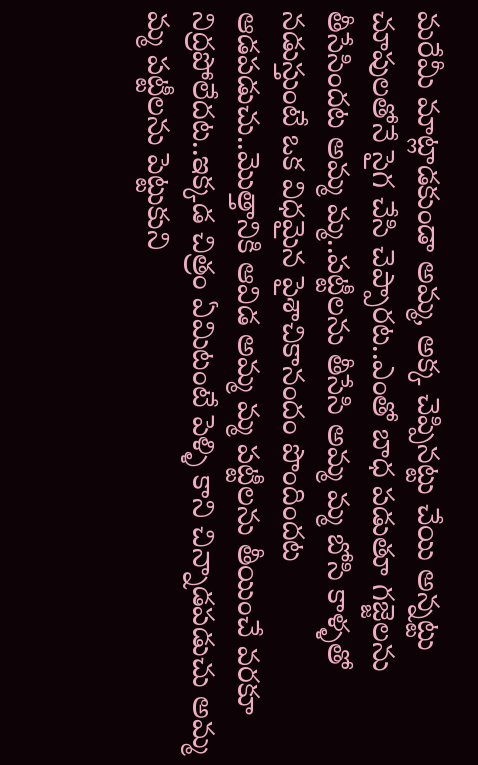మరేమీ మాట్లాడకుండా అమ్మ, అక్క చెప్పినట్టు చేయి అన్నట్టు చూపులతోనే సైగ చేసి చెప్పారట..ఎంతో బాధ పడుతూ గజ్జెలను తీసేసిందట అమ్మ మ్మ..పట్టీలను తీసేసి అమ్మ మ్మ బోసి కాళ్ళతో నడుస్తుంటే ఒక విధమైన పైశాచికానందం పొందిందట ఆడపడుచు..మొత్తానికి ఆవిడ అమ్మ మ్మ పట్టీలను తీయించే వరకూ నిద్రపోలేదట..ఇక్కడ చిత్రం ఏమిటంటే పెళ్ళి కాని చిన్నాడపడుచు అమ్మ మ్మ పట్టీలను పెట్టుకుని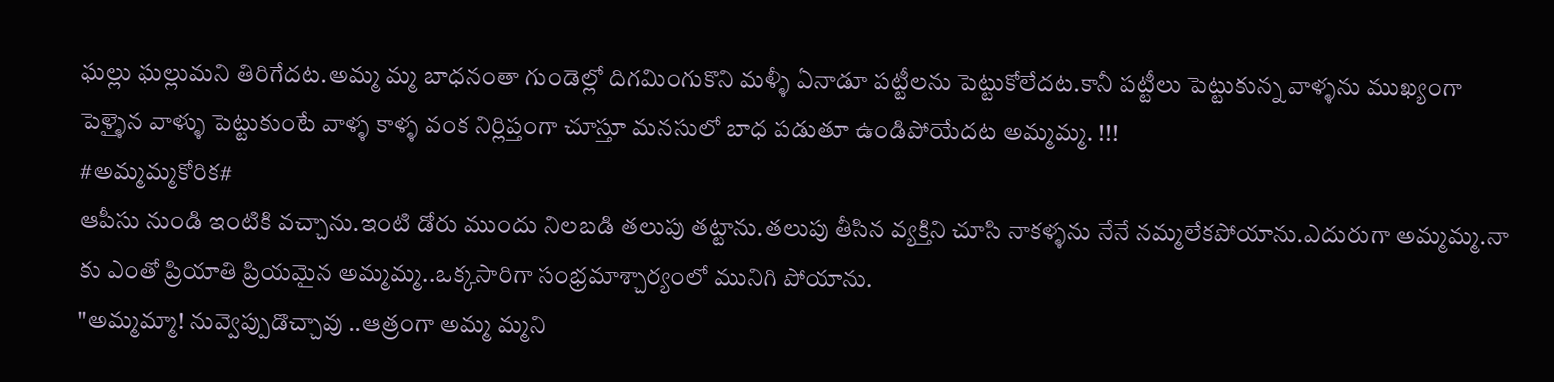ఘల్లు ఘల్లుమని తిరిగేదట.అమ్మ మ్మ బాధనంతా గుండెల్లో దిగమింగుకొని మళ్ళీ ఏనాడూ పట్టీలను పెట్టుకోలేదట.కానీ పట్టీలు పెట్టుకున్న వాళ్ళను ముఖ్యంగా పెళ్ళైన వాళ్ళు పెట్టుకుంటే వాళ్ళ కాళ్ళ వంక నిర్లిప్తంగా చూస్తూ మనసులో బాధ పడుతూ ఉండిపోయేదట అమ్మమ్మ. !!!
#అమ్మమ్మకోరిక#
ఆపీసు నుండి ఇంటికి వచ్చాను.ఇంటి డోరు ముందు నిలబడి తలుపు తట్టాను.తలుపు తీసిన వ్యక్తిని చూసి నాకళ్ళను నేనే నమ్మలేకపోయాను.ఎదురుగా అమ్మమ్మ.నా కు ఎంతో ప్రియాతి ప్రియమైన అమ్మమ్మ..ఒక్కసారిగా సంభ్రమాశ్చార్యంలో మునిగి పోయాను.
"అమ్మమ్మా! నువ్వెప్పుడొచ్చావు ..ఆత్రంగా అమ్మ మ్మని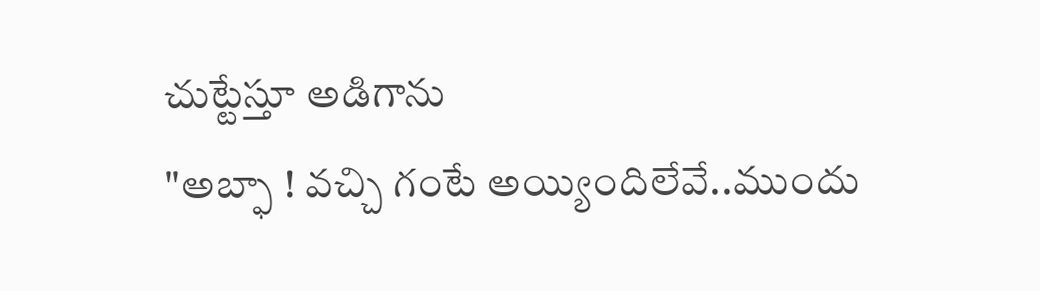చుట్టేస్తూ అడిగాను
"అబ్ఫా ! వచ్చి గంటే అయ్యిందిలేవే..ముందు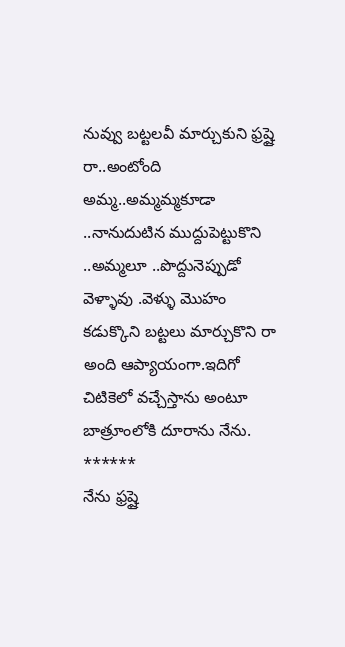నువ్వు బట్టలవీ మార్చుకుని ఫ్రష్షై రా..అంటోంది అమ్మ..అమ్మమ్మకూడా ..నానుదుటిన ముద్దుపెట్టుకొని ..అమ్మలూ ..పొద్దునెప్పుడో వెళ్ళావు .వెళ్ళు మొహం కడుక్కొని బట్టలు మార్చుకొని రా అంది ఆప్యాయంగా.ఇదిగో చిటికెలో వచ్చేస్తాను అంటూ బాత్రూంలోకి దూరాను నేను.
******
నేను ఫ్రష్షై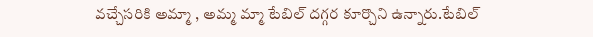వచ్చేసరికి అమ్మా , అమ్మ మ్మా టేబిల్ దగ్గర కూర్చొని ఉన్నారు.టేబిల్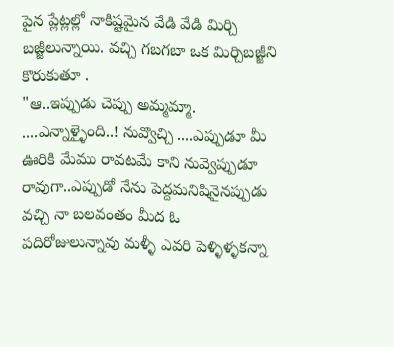పైన ప్లేట్లల్లో నాకిష్టమైన వేడి వేడి మిర్చి బజ్జీలున్నాయి. వచ్చి గబగబా ఒక మిర్చిబజ్జీని కొరుకుతూ .
"ఆ..ఇప్పుడు చెప్పు అమ్మమ్మా. ....ఎన్నాళ్ళైంది..! నువ్వొచ్చి ....ఎప్పుడూ మీ ఊరికి మేము రావటమే కాని నువ్వెప్పుడూ రావుగా..ఎప్పుడో నేను పెద్దమనిషినైనప్పుడు వచ్చి నా బలవంతం మీద ఓ పదిరోజులున్నావు మళ్ళీ ఎవరి పెళ్ళిళ్ళకన్నా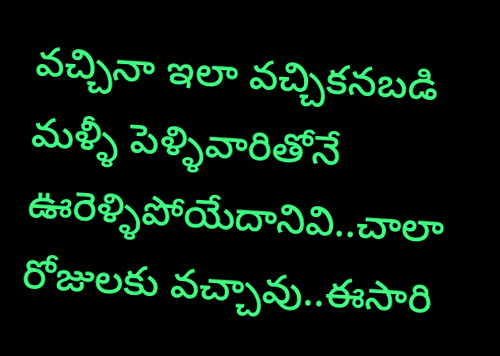వచ్చినా ఇలా వచ్చికనబడి మళ్ళీ పెళ్ళివారితోనే ఊరెళ్ళిపోయేదానివి..చాలా రోజులకు వచ్చావు..ఈసారి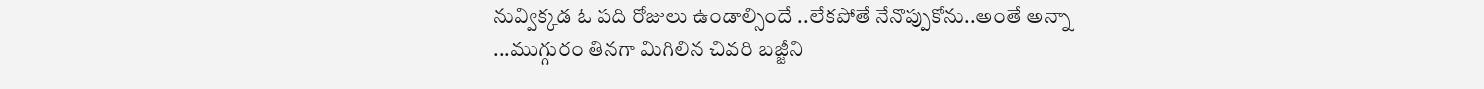నువ్విక్కడ ఓ పది రోజులు ఉండాల్సిందే ..లేకపోతే నేనొప్పుకోను..అంతే అన్నా ...ముగ్గురం తినగా మిగిలిన చివరి బజ్జీని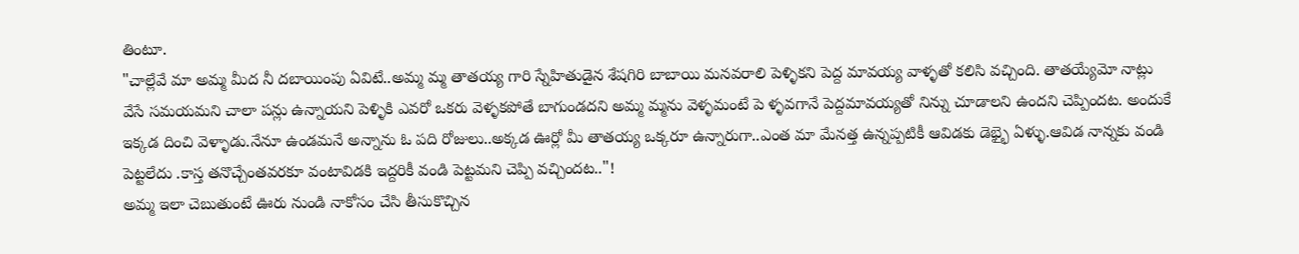తింటూ.
"చాల్లేవే మా అమ్మ మీద నీ దబాయింపు ఏవిటే..అమ్మ మ్మ తాతయ్య గారి స్నేహితుడైన శేషగిరి బాబాయి మనవరాలి పెళ్ళికని పెద్ద మావయ్య వాళ్ళతో కలిసి వచ్చింది. తాతయ్యేమో నాట్లు వేసే సమయమని చాలా పన్లు ఉన్నాయని పెళ్ళికి ఎవరో ఒకరు వెళ్ళకపోతే బాగుండదని అమ్మ మ్మను వెళ్ళమంటే పె ళ్ళవగానే పెద్దమావయ్యతో నిన్ను చూడాలని ఉందని చెప్పిందట. అందుకే ఇక్కడ దించి వెళ్ళాడు.నేనూ ఉండమనే అన్నాను ఓ పది రోజులు..అక్కడ ఊర్లో మీ తాతయ్య ఒక్కరూ ఉన్నారుగా..ఎంత మా మేనత్త ఉన్నప్పటికీ ఆవిడకు డెభ్భై ఏళ్ళు.ఆవిడ నాన్నకు వండి పెట్టలేదు .కాస్త తనొచ్చేంతవరకూ వంటావిడకి ఇద్దరికీ వండి పెట్టమని చెప్పి వచ్చిందట.."!
అమ్మ ఇలా చెబుతుంటే ఊరు నుండి నాకోసం చేసి తీసుకొచ్చిన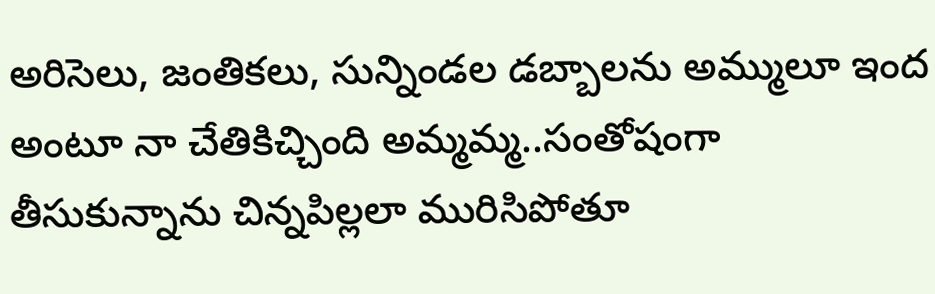అరిసెలు, జంతికలు, సున్నిండల డబ్బాలను అమ్ములూ ఇంద అంటూ నా చేతికిచ్చింది అమ్మమ్మ..సంతోషంగా తీసుకున్నాను చిన్నపిల్లలా మురిసిపోతూ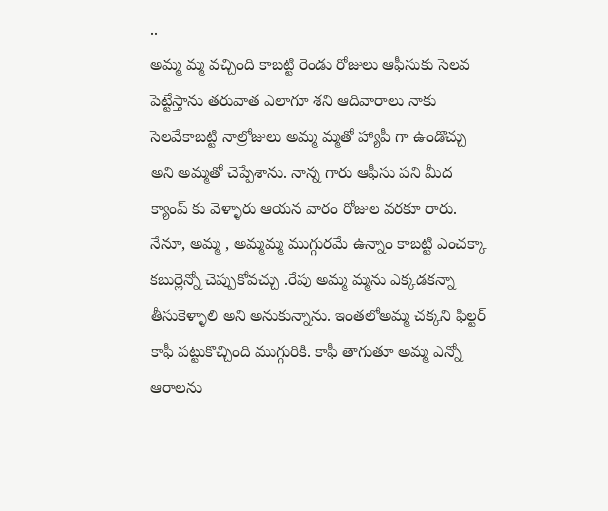..
అమ్మ మ్మ వచ్చింది కాబట్టి రెండు రోజులు ఆఫీసుకు సెలవ పెట్టేస్తాను తరువాత ఎలాగూ శని ఆదివారాలు నాకు సెలవేకాబట్టి నాల్రోజులు అమ్మ మ్మతో హ్యాపీ గా ఉండొచ్చు అని అమ్మతో చెప్పేశాను. నాన్న గారు ఆఫీసు పని మీద క్యాంప్ కు వెళ్ళారు ఆయన వారం రోజుల వరకూ రారు. నేనూ, అమ్మ , అమ్మమ్మ ముగ్గురమే ఉన్నాం కాబట్టి ఎంచక్కా కబుర్లెన్నో చెప్పుకోవచ్చు .రేపు అమ్మ మ్మను ఎక్కడకన్నా తీసుకెళ్ళాలి అని అనుకున్నాను. ఇంతలోఅమ్మ చక్కని ఫిల్టర్ కాఫీ పట్టుకొచ్చింది ముగ్గురికి. కాఫీ తాగుతూ అమ్మ ఎన్నో ఆరాలను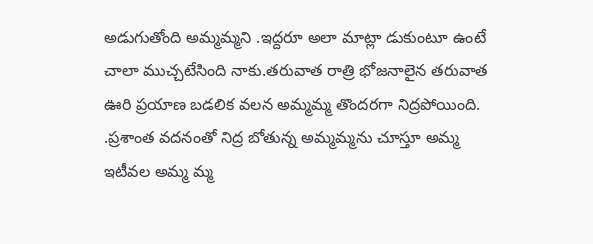అడుగుతోంది అమ్మమ్మని .ఇద్దరూ అలా మాట్లా డుకుంటూ ఉంటే చాలా ముచ్చటేసింది నాకు.తరువాత రాత్రి భోజనాలైన తరువాత ఊరి ప్రయాణ బడలిక వలన అమ్మమ్మ తొందరగా నిద్రపోయింది. .ప్రశాంత వదనంతో నిద్ర బోతున్న అమ్మమ్మను చూస్తూ అమ్మ ఇటీవల అమ్మ మ్మ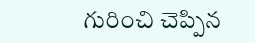గురించి చెప్పిన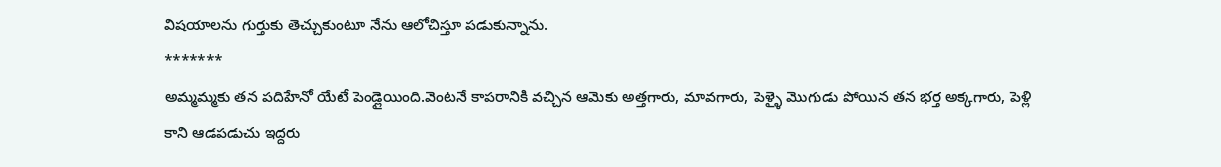విషయాలను గుర్తుకు తెచ్చుకుంటూ నేను ఆలోచిస్తూ పడుకున్నాను.
*******
అమ్మమ్మకు తన పదిహేనో యేటే పెండ్లైయింది.వెంటనే కాపరానికి వచ్చిన ఆమెకు అత్తగారు, మావగారు, పెళ్ళై మొగుడు పోయిన తన భర్త అక్కగారు, పెళ్లి కాని ఆడపడుచు ఇద్దరు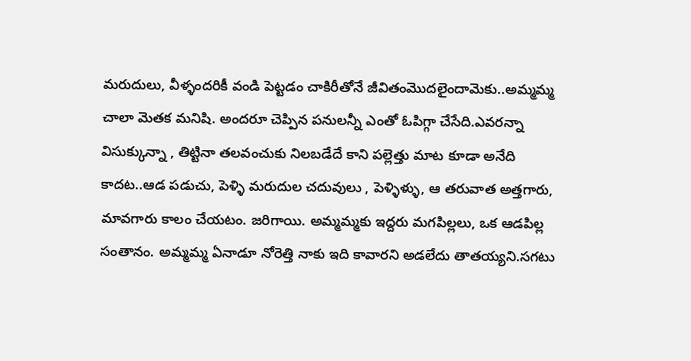మరుదులు, వీళ్ళందరికీ వండి పెట్టడం చాకిరీతోనే జీవితంమొదలైందామెకు..అమ్మమ్మ చాలా మెతక మనిషి. అందరూ చెప్పిన పనులన్నీ ఎంతో ఓపిగ్గా చేసేది.ఎవరన్నా విసుక్కున్నా , తిట్టినా తలవంచుకు నిలబడేదే కాని పల్లెత్తు మాట కూడా అనేది కాదట..ఆడ పడుచు, పెళ్ళి మరుదుల చదువులు , పెళ్ళిళ్ళు, ఆ తరువాత అత్తగారు, మావగారు కాలం చేయటం. జరిగాయి. అమ్మమ్మకు ఇద్దరు మగపిల్లలు, ఒక ఆడపిల్ల సంతానం. అమ్మమ్మ ఏనాడూ నోరెత్తి నాకు ఇది కావారని అడలేదు తాతయ్యని.సగటు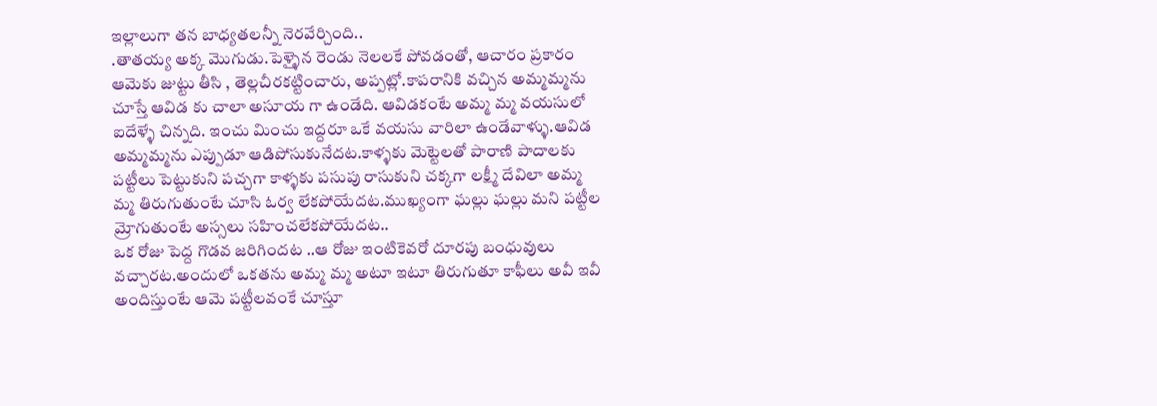ఇల్లాలుగా తన బాధ్యతలన్నీ నెరవేర్చింది..
.తాతయ్య అక్క మొగుడు.పెళ్ళైన రెండు నెలలకే పోవడంతో, ఆచారం ప్రకారం ఆమెకు జుట్టు తీసి , తెల్లచీరకట్టించారు, అప్పట్లో.కాపరానికి వచ్చిన అమ్మమ్మను చూస్తే ఆవిడ కు చాలా అసూయ గా ఉండేది. ఆవిడకంటే అమ్మ మ్మ వయసులో ఐదేళ్ళే చిన్నది. ఇంచు మించు ఇద్దరూ ఒకే వయసు వారిలా ఉండేవాళ్ళు.ఆవిడ అమ్మమ్మను ఎప్పుడూ ఆడిపోసుకునేదట.కాళ్ళకు మెట్టెలతో పారాణి పాదాలకు పట్టీలు పెట్టుకుని పచ్చగా కాళ్ళకు పసుపు రాసుకుని చక్కగా లక్ష్మీ దేవిలా అమ్మ మ్మ తిరుగుతుంటే చూసి ఓర్వ లేకపోయేదట.ముఖ్యంగా ఘల్లు ఘల్లు మని పట్టీల మ్రోగుతుంటే అస్సలు సహించలేకపోయేదట..
ఒక రోజు పెద్ద గొడవ జరిగిందట ..ఆ రోజు ఇంటికెవరో దూరపు బంధువులు వచ్చారట.అందులో ఒకతను అమ్మ మ్మ అటూ ఇటూ తిరుగుతూ కాఫీలు అవీ ఇవీ అందిస్తుంటే ఆమె పట్టీలవంకే చూస్తూ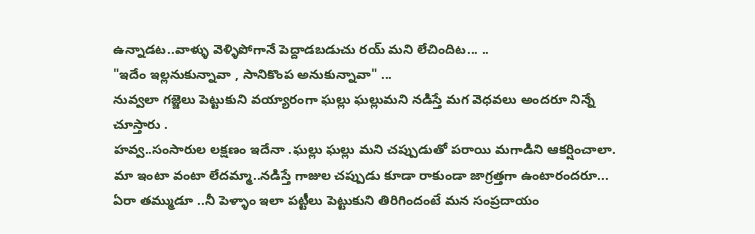ఉన్నాడట..వాళ్ళు వెళ్ళిపోగానే పెద్దాడబడుచు రయ్ మని లేచిందిట... ..
"ఇదేం ఇల్లనుకున్నావా , సానికొంప అనుకున్నావా" ...
నువ్వలా గజ్జెలు పెట్టుకుని వయ్యారంగా ఘల్లు ఘల్లుమని నడిస్తే మగ వెధవలు అందరూ నిన్నే చూస్తారు .
హవ్వ..సంసారుల లక్షణం ఇదేనా .ఘల్లు ఘల్లు మని చప్పుడుతో పరాయి మగాడిని ఆకర్షించాలా. మా ఇంటా వంటా లేదమ్మా..నడిస్తే గాజుల చప్పుడు కూడా రాకుండా జాగ్రత్తగా ఉంటారందరూ...
ఏరా తమ్ముడూ ..నీ పెళ్ళాం ఇలా పట్టీలు పెట్టుకుని తిరిగిందంటే మన సంప్రదాయం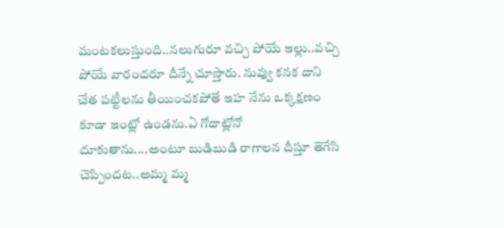మంటకలుస్తుంది..నలుగురూ వచ్చి పోయే ఇల్లు..వచ్చి పోయే వారందరూ దీన్నే చూస్తారు. నువ్వు కనక దాని చేత పట్టీలను తీయించకపోతే ఇహ నేను ఒక్కక్షణం కూడా ఇంట్లో ఉండను.ఏ గోదాట్లోనో దూకుతాను....అంటూ బుడిబుడి రాగాలన దీస్తూ తెగేసి చెప్పిందట..అమ్మ మ్మ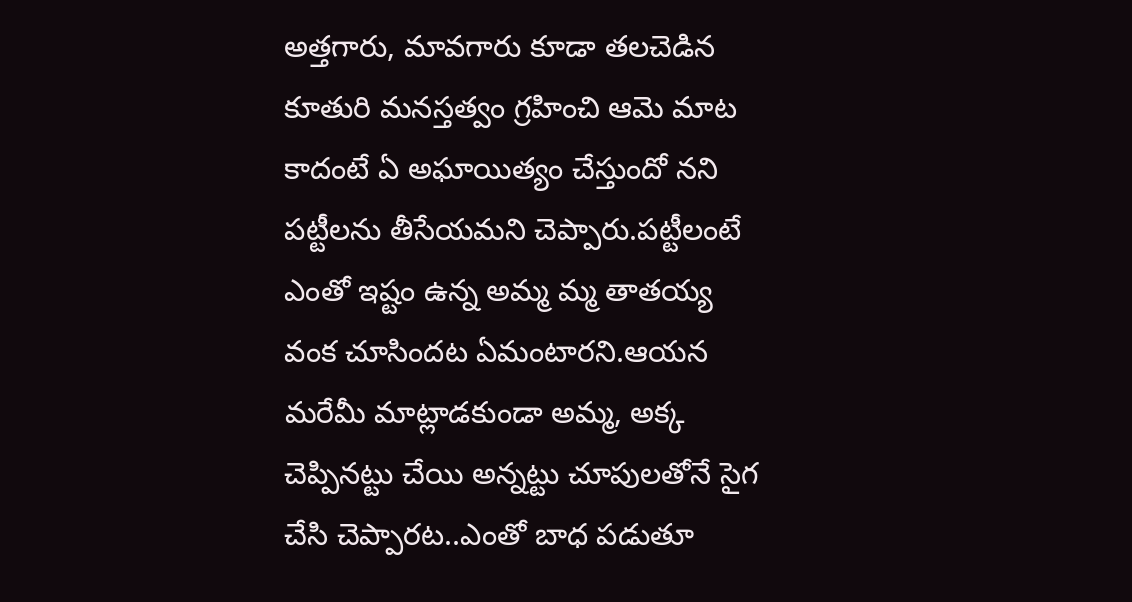అత్తగారు, మావగారు కూడా తలచెడిన కూతురి మనస్తత్వం గ్రహించి ఆమె మాట కాదంటే ఏ అఘాయిత్యం చేస్తుందో నని పట్టీలను తీసేయమని చెప్పారు.పట్టీలంటే ఎంతో ఇష్టం ఉన్న అమ్మ మ్మ తాతయ్య వంక చూసిందట ఏమంటారని.ఆయన మరేమీ మాట్లాడకుండా అమ్మ, అక్క చెప్పినట్టు చేయి అన్నట్టు చూపులతోనే సైగ చేసి చెప్పారట..ఎంతో బాధ పడుతూ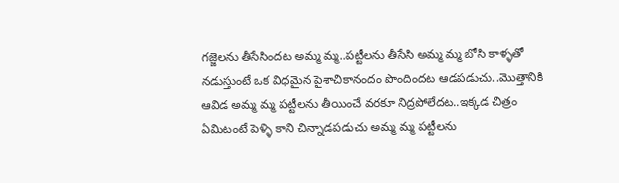గజ్జెలను తీసేసిందట అమ్మ మ్మ..పట్టీలను తీసేసి అమ్మ మ్మ బోసి కాళ్ళతో నడుస్తుంటే ఒక విధమైన పైశాచికానందం పొందిందట ఆడపడుచు..మొత్తానికి ఆవిడ అమ్మ మ్మ పట్టీలను తీయించే వరకూ నిద్రపోలేదట..ఇక్కడ చిత్రం ఏమిటంటే పెళ్ళి కాని చిన్నాడపడుచు అమ్మ మ్మ పట్టీలను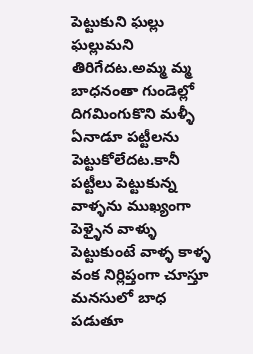పెట్టుకుని ఘల్లు ఘల్లుమని తిరిగేదట.అమ్మ మ్మ బాధనంతా గుండెల్లో దిగమింగుకొని మళ్ళీ ఏనాడూ పట్టీలను పెట్టుకోలేదట.కానీ పట్టీలు పెట్టుకున్న వాళ్ళను ముఖ్యంగా పెళ్ళైన వాళ్ళు పెట్టుకుంటే వాళ్ళ కాళ్ళ వంక నిర్లిప్తంగా చూస్తూ మనసులో బాధ పడుతూ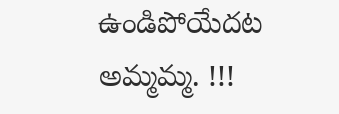ఉండిపోయేదట అమ్మమ్మ. !!!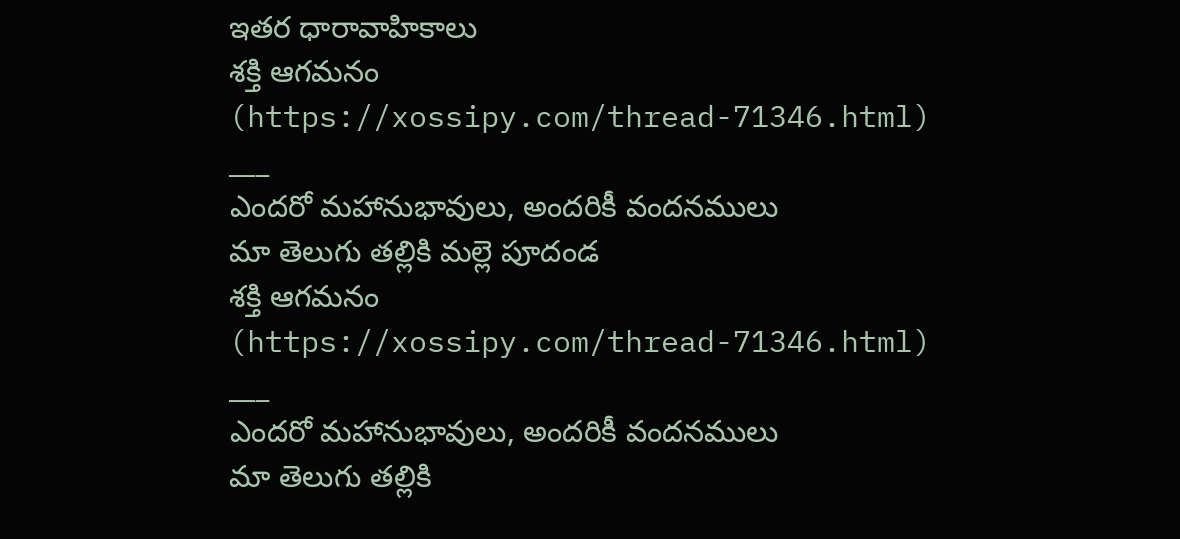ఇతర ధారావాహికాలు
శక్తి ఆగమనం
(https://xossipy.com/thread-71346.html)
___
ఎందరో మహానుభావులు, అందరికీ వందనములు
మా తెలుగు తల్లికి మల్లె పూదండ
శక్తి ఆగమనం
(https://xossipy.com/thread-71346.html)
___
ఎందరో మహానుభావులు, అందరికీ వందనములు
మా తెలుగు తల్లికి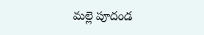మల్లె పూదండ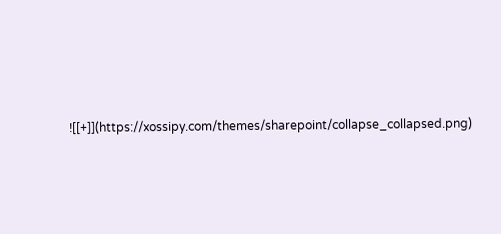![[+]](https://xossipy.com/themes/sharepoint/collapse_collapsed.png)